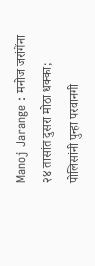Manoj Jarange : मनोज जरांगेंना २४ तासांत दुसरा मोठा धक्का; पोलिसांनी पुन्हा परवानगी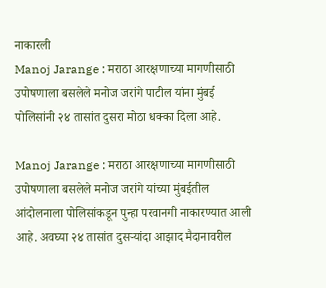नाकारली
Manoj Jarange : मराठा आरक्षणाच्या मागणीसाठी उपोषणाला बसलेले मनोज जरांगे पाटील यांना मुंबई पोलिसांनी २४ तासांत दुसरा मोठा धक्का दिला आहे.

Manoj Jarange : मराठा आरक्षणाच्या मागणीसाठी उपोषणाला बसलेले मनोज जरांगे यांच्या मुंबईतील आंदोलनाला पोलिसांकडून पुन्हा परवानगी नाकारण्यात आली आहे. अवघ्या २४ तासांत दुसऱ्यांदा आझाद मैदानावरील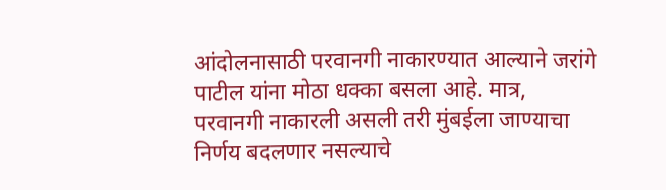आंदोलनासाठी परवानगी नाकारण्यात आल्याने जरांगे पाटील यांना मोठा धक्का बसला आहे. मात्र, परवानगी नाकारली असली तरी मुंबईला जाण्याचा निर्णय बदलणार नसल्याचे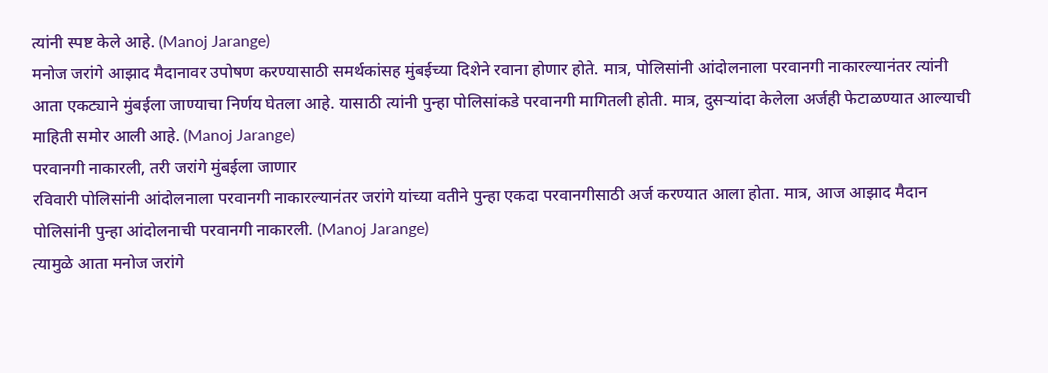त्यांनी स्पष्ट केले आहे. (Manoj Jarange)
मनोज जरांगे आझाद मैदानावर उपोषण करण्यासाठी समर्थकांसह मुंबईच्या दिशेने रवाना होणार होते. मात्र, पोलिसांनी आंदोलनाला परवानगी नाकारल्यानंतर त्यांनी आता एकट्याने मुंबईला जाण्याचा निर्णय घेतला आहे. यासाठी त्यांनी पुन्हा पोलिसांकडे परवानगी मागितली होती. मात्र, दुसऱ्यांदा केलेला अर्जही फेटाळण्यात आल्याची माहिती समोर आली आहे. (Manoj Jarange)
परवानगी नाकारली, तरी जरांगे मुंबईला जाणार
रविवारी पोलिसांनी आंदोलनाला परवानगी नाकारल्यानंतर जरांगे यांच्या वतीने पुन्हा एकदा परवानगीसाठी अर्ज करण्यात आला होता. मात्र, आज आझाद मैदान पोलिसांनी पुन्हा आंदोलनाची परवानगी नाकारली. (Manoj Jarange)
त्यामुळे आता मनोज जरांगे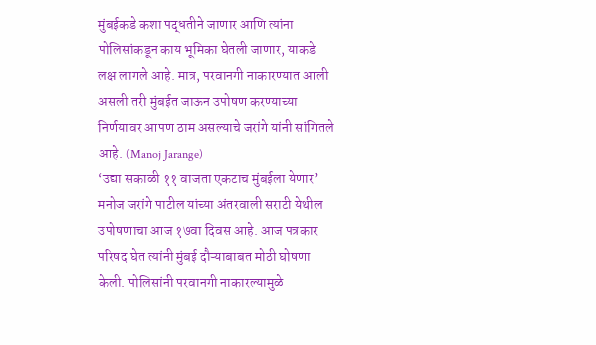मुंबईकडे कशा पद्धतीने जाणार आणि त्यांना पोलिसांकडून काय भूमिका घेतली जाणार, याकडे लक्ष लागले आहे. मात्र, परवानगी नाकारण्यात आली असली तरी मुंबईत जाऊन उपोषण करण्याच्या निर्णयावर आपण ठाम असल्याचे जरांगे यांनी सांगितले आहे. (Manoj Jarange)
‘उद्या सकाळी ११ वाजता एकटाच मुंबईला येणार’
मनोज जरांगे पाटील यांच्या अंतरवाली सराटी येथील उपोषणाचा आज १७वा दिवस आहे. आज पत्रकार परिषद घेत त्यांनी मुंबई दौऱ्याबाबत मोठी घोषणा केली. पोलिसांनी परवानगी नाकारल्यामुळे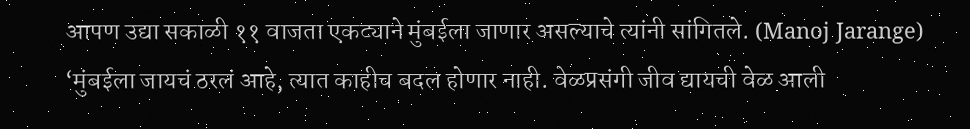आपण उद्या सकाळी ११ वाजता एकट्याने मुंबईला जाणार असल्याचे त्यांनी सांगितले. (Manoj Jarange)
‘मुंबईला जायचं ठरलं आहे, त्यात काहीच बदल होणार नाही. वेळप्रसंगी जीव द्यायची वेळ आली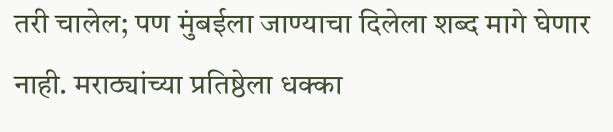तरी चालेल; पण मुंबईला जाण्याचा दिलेला शब्द मागे घेणार नाही. मराठ्यांच्या प्रतिष्ठेला धक्का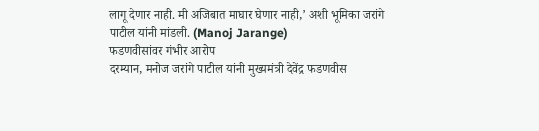लागू देणार नाही. मी अजिबात माघार घेणार नाही,’ अशी भूमिका जरांगे पाटील यांनी मांडली. (Manoj Jarange)
फडणवीसांवर गंभीर आरोप
दरम्यान, मनोज जरांगे पाटील यांनी मुख्यमंत्री देवेंद्र फडणवीस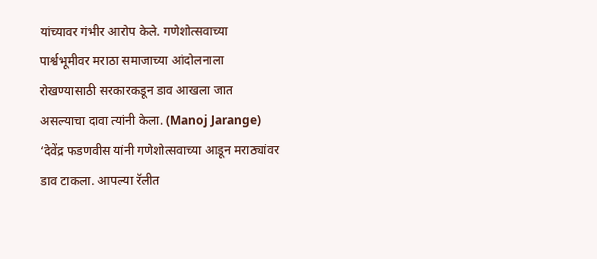यांच्यावर गंभीर आरोप केले. गणेशोत्सवाच्या पार्श्वभूमीवर मराठा समाजाच्या आंदोलनाला रोखण्यासाठी सरकारकडून डाव आखला जात असल्याचा दावा त्यांनी केला. (Manoj Jarange)
‘देवेंद्र फडणवीस यांनी गणेशोत्सवाच्या आडून मराठ्यांवर डाव टाकला. आपल्या रॅलीत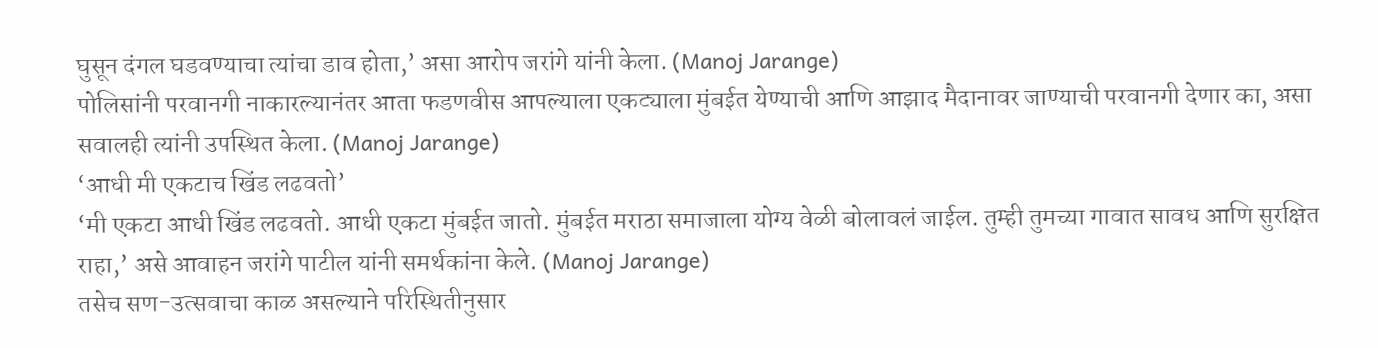घुसून दंगल घडवण्याचा त्यांचा डाव होता,’ असा आरोप जरांगे यांनी केला. (Manoj Jarange)
पोलिसांनी परवानगी नाकारल्यानंतर आता फडणवीस आपल्याला एकट्याला मुंबईत येण्याची आणि आझाद मैदानावर जाण्याची परवानगी देणार का, असा सवालही त्यांनी उपस्थित केला. (Manoj Jarange)
‘आधी मी एकटाच खिंड लढवतो’
‘मी एकटा आधी खिंड लढवतो. आधी एकटा मुंबईत जातो. मुंबईत मराठा समाजाला योग्य वेळी बोलावलं जाईल. तुम्ही तुमच्या गावात सावध आणि सुरक्षित राहा,’ असे आवाहन जरांगे पाटील यांनी समर्थकांना केले. (Manoj Jarange)
तसेच सण-उत्सवाचा काळ असल्याने परिस्थितीनुसार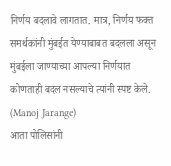निर्णय बदलावे लागतात. मात्र, निर्णय फक्त समर्थकांनी मुंबईत येण्याबाबत बदलला असून मुंबईला जाण्याच्या आपल्या निर्णयात कोणताही बदल नसल्याचे त्यांनी स्पष्ट केले. (Manoj Jarange)
आता पोलिसांनी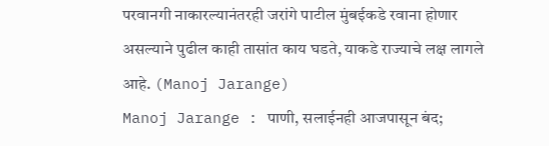परवानगी नाकारल्यानंतरही जरांगे पाटील मुंबईकडे रवाना होणार असल्याने पुढील काही तासांत काय घडते, याकडे राज्याचे लक्ष लागले आहे. (Manoj Jarange)
Manoj Jarange : पाणी, सलाईनही आजपासून बंद;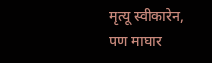मृत्यू स्वीकारेन, पण माघार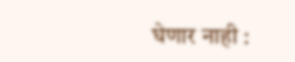घेणार नाही :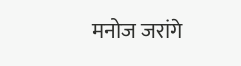मनोज जरांगे